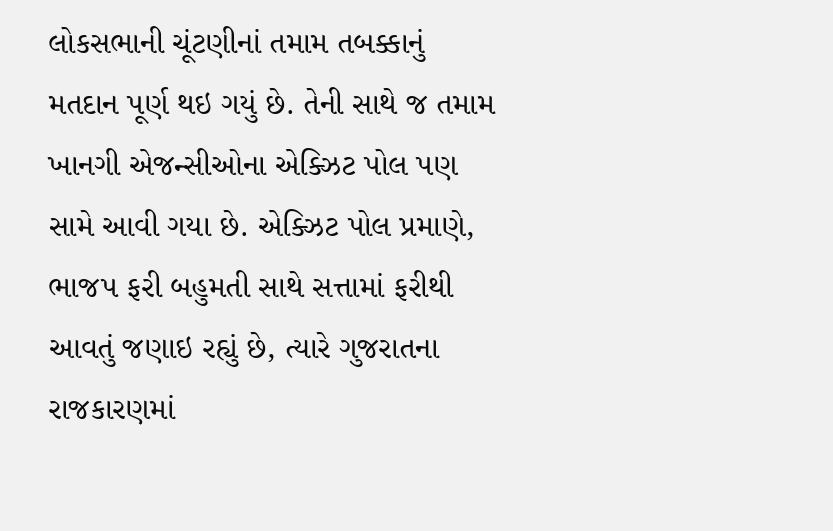લોકસભાની ચૂંટણીનાં તમામ તબક્કાનું મતદાન પૂર્ણ થઇ ગયું છે. તેની સાથે જ તમામ ખાનગી એજન્સીઓના એક્ઝિટ પોલ પણ સામે આવી ગયા છે. એક્ઝિટ પોલ પ્રમાણે, ભાજપ ફરી બહુમતી સાથે સત્તામાં ફરીથી આવતું જણાઇ રહ્યું છે, ત્યારે ગુજરાતના રાજકારણમાં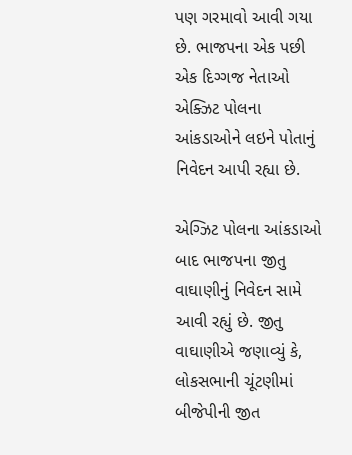પણ ગરમાવો આવી ગયા છે. ભાજપના એક પછી એક દિગ્ગજ નેતાઓ એક્ઝિટ પોલના આંકડાઓને લઇને પોતાનું નિવેદન આપી રહ્યા છે.

એગ્ઝિટ પોલના આંકડાઓ બાદ ભાજપના જીતુ વાઘાણીનું નિવેદન સામે આવી રહ્યું છે. જીતુ વાઘાણીએ જણાવ્યું કે, લોકસભાની ચૂંટણીમાં બીજેપીની જીત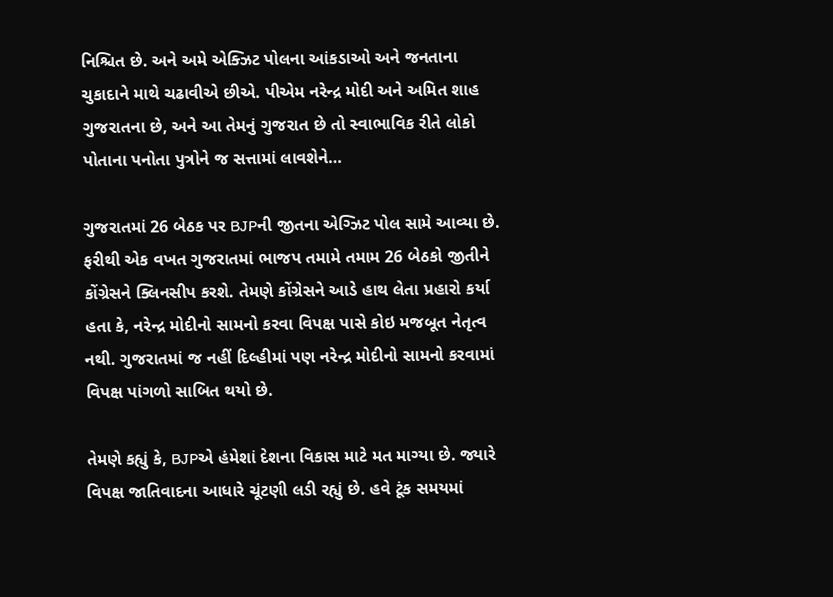નિશ્ચિત છે. અને અમે એક્ઝિટ પોલના આંકડાઓ અને જનતાના ચુકાદાને માથે ચઢાવીએ છીએ. પીએમ નરેન્દ્ર મોદી અને અમિત શાહ ગુજરાતના છે, અને આ તેમનું ગુજરાત છે તો સ્વાભાવિક રીતે લોકો પોતાના પનોતા પુત્રોને જ સત્તામાં લાવશેને…

ગુજરાતમાં 26 બેઠક પર BJPની જીતના એગ્ઝિટ પોલ સામે આવ્યા છે. ફરીથી એક વખત ગુજરાતમાં ભાજપ તમામે તમામ 26 બેઠકો જીતીને કોંગ્રેસને ક્લિનસીપ કરશે. તેમણે કોંગ્રેસને આડે હાથ લેતા પ્રહારો કર્યા હતા કે, નરેન્દ્ર મોદીનો સામનો કરવા વિપક્ષ પાસે કોઇ મજબૂત નેતૃત્વ નથી. ગુજરાતમાં જ નહીં દિલ્હીમાં પણ નરેન્દ્ર મોદીનો સામનો કરવામાં વિપક્ષ પાંગળો સાબિત થયો છે.

તેમણે કહ્યું કે, BJPએ હંમેશાં દેશના વિકાસ માટે મત માગ્યા છે. જ્યારે વિપક્ષ જાતિવાદના આધારે ચૂંટણી લડી રહ્યું છે. હવે ટૂંક સમયમાં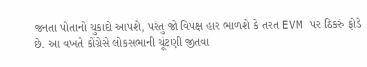જનતા પોતાનો ચુકાદો આપશે, પરંતુ જો વિપક્ષ હાર ભાળશે કે તરત EVM પર ઠિકરું ફોડે છે. આ વખતે કોંગ્રેસે લોકસભાની ચૂંટણી જીતવા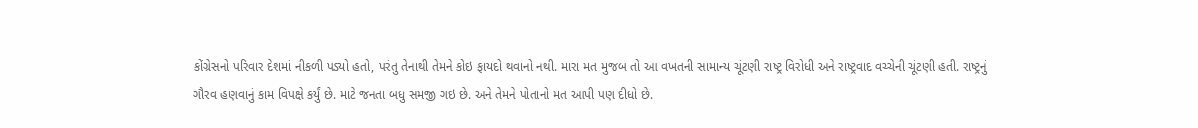કોંગ્રેસનો પરિવાર દેશમાં નીકળી પડ્યો હતો, પરંતુ તેનાથી તેમને કોઇ ફાયદો થવાનો નથી. મારા મત મુજબ તો આ વખતની સામાન્ય ચૂંટણી રાષ્ટ્ર વિરોધી અને રાષ્ટ્રવાદ વચ્ચેની ચૂંટણી હતી. રાષ્ટ્રનું ગૌરવ હણવાનું કામ વિપક્ષે કર્યું છે. માટે જનતા બધુ સમજી ગઇ છે. અને તેમને પોતાનો મત આપી પણ દીધો છે.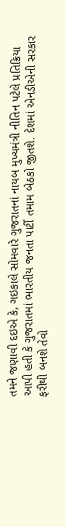તમને જણાવી દઇએ કે, ગઇકાલે સોમવારે ગુજરાતનાં નાયબ મુખ્યમંત્રી નીતિન પટેલે પ્રતિક્રિયા આપી હતી કે ગુજરાતમાં ભારતીય જનતા પાર્ટી તમામ બેઠકો જીતશે. દેશમાં એનડીએની સરકાર ફરીથી બનશે તેવો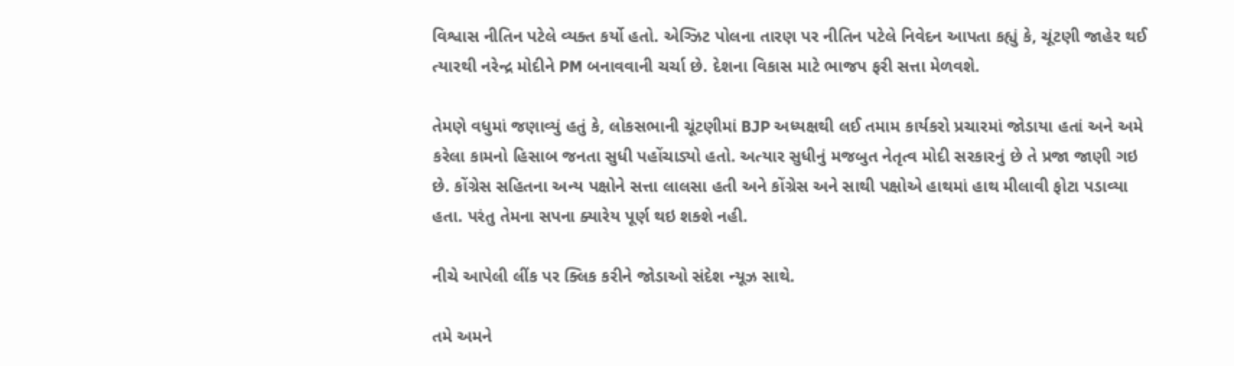વિશ્વાસ નીતિન પટેલે વ્યક્ત કર્યો હતો. એગ્ઝિટ પોલના તારણ પર નીતિન પટેલે નિવેદન આપતા કહ્યું કે, ચૂંટણી જાહેર થઈ ત્યારથી નરેન્દ્ર મોદીને PM બનાવવાની ચર્ચા છે. દેશના વિકાસ માટે ભાજપ ફરી સત્તા મેળવશે.

તેમણે વધુમાં જણાવ્યું હતું કે, લોકસભાની ચૂંટણીમાં BJP અધ્યક્ષથી લઈ તમામ કાર્યકરો પ્રચારમાં જોડાયા હતાં અને અમે કરેલા કામનો હિસાબ જનતા સુધી પહોંચાડ્યો હતો. અત્યાર સુધીનું મજબુત નેતૃત્વ મોદી સરકારનું છે તે પ્રજા જાણી ગઇ છે. કોંગ્રેસ સહિતના અન્ય પક્ષોને સત્તા લાલસા હતી અને કોંગ્રેસ અને સાથી પક્ષોએ હાથમાં હાથ મીલાવી ફોટા પડાવ્યા હતા. પરંતુ તેમના સપના ક્યારેય પૂર્ણ થઇ શક્શે નહી.

નીચે આપેલી લીંક પર ક્લિક કરીને જોડાઓ સંદેશ ન્યૂઝ સાથે.

તમે અમને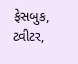ફેસબુક, ટ્વીટર,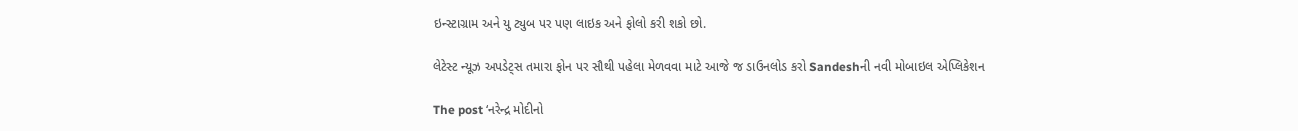ઇન્સ્ટાગ્રામ અને યુ ટ્યુબ પર પણ લાઇક અને ફોલો કરી શકો છો.

લેટેસ્ટ ન્યૂઝ અપડેટ્સ તમારા ફોન પર સૌથી પહેલા મેળવવા માટે આજે જ ડાઉનલોડ કરો Sandeshની નવી મોબાઇલ એપ્લિકેશન

The post ‘નરેન્દ્ર મોદીનો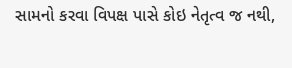સામનો કરવા વિપક્ષ પાસે કોઇ નેતૃત્વ જ નથી,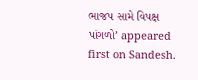ભાજપ સામે વિપક્ષ પાંગળો’ appeared first on Sandesh.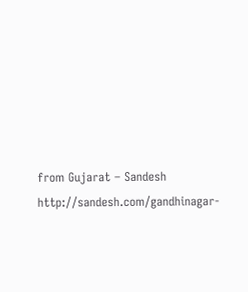from Gujarat – Sandesh http://sandesh.com/gandhinagar-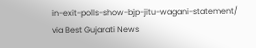in-exit-polls-show-bjp-jitu-wagani-statement/
via Best Gujarati News